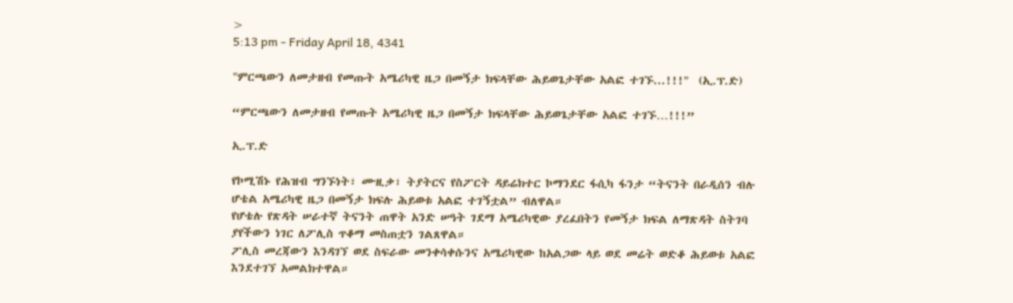>
5:13 pm - Friday April 18, 4341

"ምርጫውን ለመታዘብ የመጡት አሜሪካዊ ዜጋ በመኝታ ክፍላቸው ሕይወጌታቸው አልፎ ተገኙ...!!!"  (ኢ.ፕ.ድ)

“ምርጫውን ለመታዘብ የመጡት አሜሪካዊ ዜጋ በመኝታ ክፍላቸው ሕይወጌታቸው አልፎ ተገኙ…!!!”

ኢ.ፕ.ድ

የኮሚሽኑ የሕዝብ ግንኙነት፣ ሙዚቃ፣ ትያትርና የስፖርት ዳይሬክተር ኮማንደር ፋሲካ ፋንታ “ትናንት በራዲሰን ብሉ ሆቴል አሜሪካዊ ዜጋ በመኝታ ክፍሉ ሕይወቱ አልፎ ተገኝቷል” ብለዋል።
የሆቴሉ የጽዳት ሠራተኛ ትናንት ጠዋት አንድ ሠዓት ገደማ አሜሪካዊው ያረፈበትን የመኝታ ክፍል ለማጽዳት ስትገባ ያየችውን ነገር ለፖሊስ ጥቆማ መስጠቷን ገልጸዋል።
ፖሊስ መረጃውን እንዳገኘ ወደ ስፍራው መንቀሳቀሱንና አሜሪካዊው ከአልጋው ላይ ወደ መሬት ወድቆ ሕይወቱ አልፎ እንደተገኘ አመልክተዋል።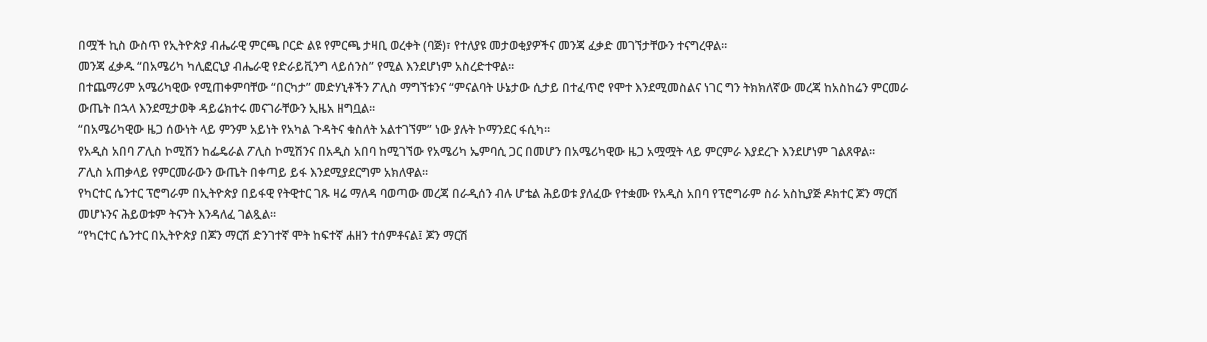በሟች ኪስ ውስጥ የኢትዮጵያ ብሔራዊ ምርጫ ቦርድ ልዩ የምርጫ ታዛቢ ወረቀት (ባጅ)፣ የተለያዩ መታወቂያዎችና መንጃ ፈቃድ መገኘታቸውን ተናግረዋል።
መንጃ ፈቃዱ “በአሜሪካ ካሊፎርኒያ ብሔራዊ የድራይቪንግ ላይሰንስ” የሚል እንደሆነም አስረድተዋል።
በተጨማሪም አሜሪካዊው የሚጠቀምባቸው “በርካታ” መድሃኒቶችን ፖሊስ ማግኘቱንና “ምናልባት ሁኔታው ሲታይ በተፈጥሮ የሞተ እንደሚመስልና ነገር ግን ትክክለኛው መረጃ ከአስከሬን ምርመራ ውጤት በኋላ እንደሚታወቅ ዳይሬክተሩ መናገራቸውን ኢዜአ ዘግቧል፡፡
“በአሜሪካዊው ዜጋ ሰውነት ላይ ምንም አይነት የአካል ጉዳትና ቁስለት አልተገኘም” ነው ያሉት ኮማንደር ፋሲካ።
የአዲስ አበባ ፖሊስ ኮሚሽን ከፌዴራል ፖሊስ ኮሚሽንና በአዲስ አበባ ከሚገኘው የአሜሪካ ኤምባሲ ጋር በመሆን በአሜሪካዊው ዜጋ አሟሟት ላይ ምርምራ እያደረጉ እንደሆነም ገልጸዋል።
ፖሊስ አጠቃላይ የምርመራውን ውጤት በቀጣይ ይፋ እንደሚያደርግም አክለዋል።
የካርተር ሴንተር ፕሮግራም በኢትዮጵያ በይፋዊ የትዊተር ገጹ ዛሬ ማለዳ ባወጣው መረጃ በራዲሰን ብሉ ሆቴል ሕይወቱ ያለፈው የተቋሙ የአዲስ አበባ የፕሮግራም ስራ አስኪያጅ ዶክተር ጆን ማርሽ መሆኑንና ሕይወቱም ትናንት እንዳለፈ ገልጿል።
“የካርተር ሴንተር በኢትዮጵያ በጆን ማርሽ ድንገተኛ ሞት ከፍተኛ ሐዘን ተሰምቶናል፤ ጆን ማርሽ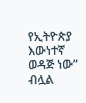የኢትዮጵያ እውነተኛ ወዳጅ ነው” ብሏል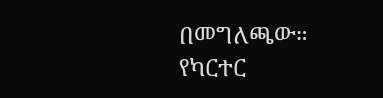በመግለጫው።
የካርተር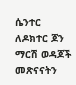ሴንተር ለዶክተር ጆን ማርሽ ወዳጆች መጽናናትን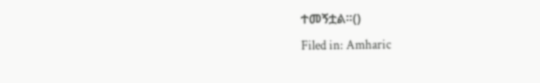ተመኝቷል።()
Filed in: Amharic